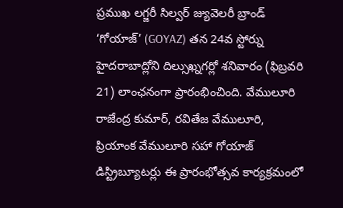ప్రముఖ లగ్జరీ సిల్వర్ జ్యువెలరీ బ్రాండ్ ‘గోయాజ్’ (GOYAZ) తన 24వ స్టోర్ను హైదరాబాద్లోని దిల్సుఖ్నగర్లో శనివారం (ఫిబ్రవరి 21) లాంఛనంగా ప్రారంభించింది. వేములూరి రాజేంద్ర కుమార్, రవితేజ వేములూరి, ప్రియాంక వేములూరి సహా గోయాజ్ డిస్ట్రిబ్యూటర్లు ఈ ప్రారంభోత్సవ కార్యక్రమంలో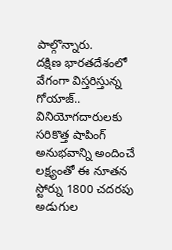పాల్గొన్నారు.
దక్షిణ భారతదేశంలో వేగంగా విస్తరిస్తున్న గోయాజ్.. వినియోగదారులకు సరికొత్త షాపింగ్ అనుభవాన్ని అందించే లక్ష్యంతో ఈ నూతన స్టోర్ను 1800 చదరపు అడుగుల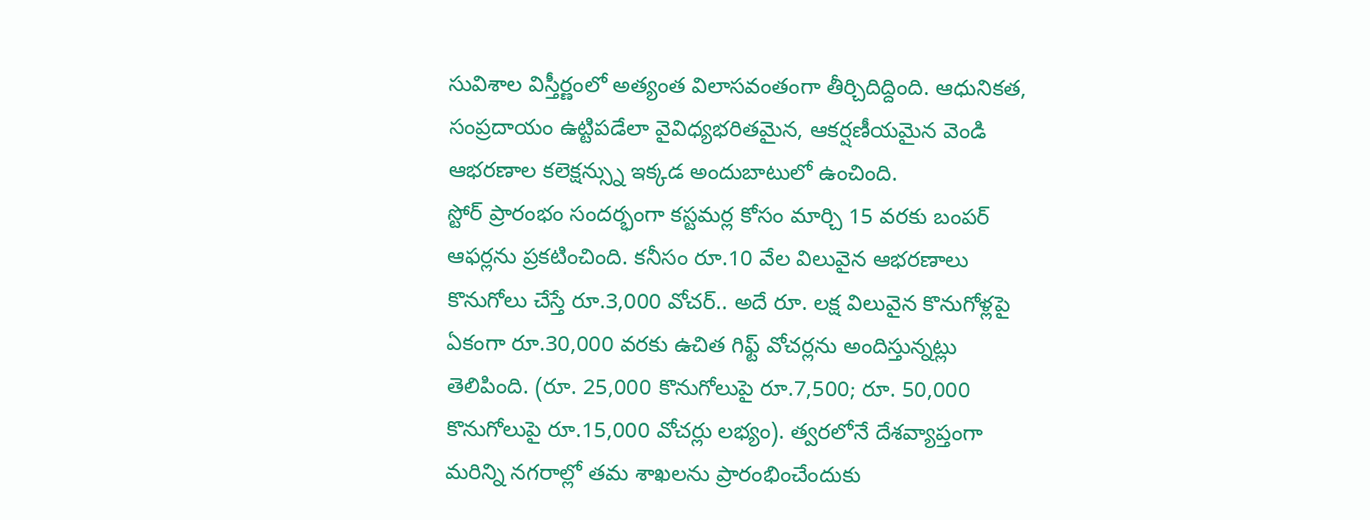సువిశాల విస్తీర్ణంలో అత్యంత విలాసవంతంగా తీర్చిదిద్దింది. ఆధునికత, సంప్రదాయం ఉట్టిపడేలా వైవిధ్యభరితమైన, ఆకర్షణీయమైన వెండి ఆభరణాల కలెక్షన్స్ను ఇక్కడ అందుబాటులో ఉంచింది.
స్టోర్ ప్రారంభం సందర్భంగా కస్టమర్ల కోసం మార్చి 15 వరకు బంపర్ ఆఫర్లను ప్రకటించింది. కనీసం రూ.10 వేల విలువైన ఆభరణాలు కొనుగోలు చేస్తే రూ.3,000 వోచర్.. అదే రూ. లక్ష విలువైన కొనుగోళ్లపై ఏకంగా రూ.30,000 వరకు ఉచిత గిఫ్ట్ వోచర్లను అందిస్తున్నట్లు తెలిపింది. (రూ. 25,000 కొనుగోలుపై రూ.7,500; రూ. 50,000 కొనుగోలుపై రూ.15,000 వోచర్లు లభ్యం). త్వరలోనే దేశవ్యాప్తంగా మరిన్ని నగరాల్లో తమ శాఖలను ప్రారంభించేందుకు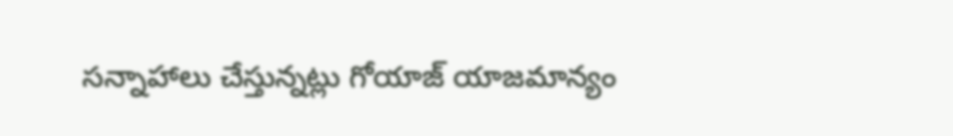సన్నాహాలు చేస్తున్నట్లు గోయాజ్ యాజమాన్యం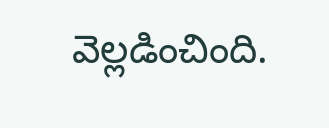వెల్లడించింది.